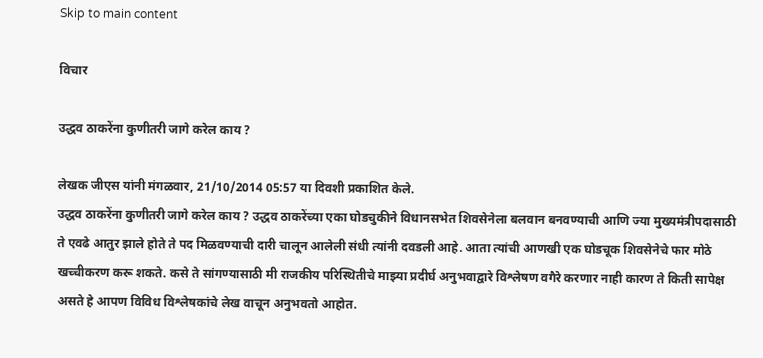Skip to main content

विचार

उद्धव ठाकरेंना कुणीतरी जागे करेल काय ?

लेखक जीएस यांनी मंगळवार, 21/10/2014 05:57 या दिवशी प्रकाशित केले.
उद्धव ठाकरेंना कुणीतरी जागे करेल काय ? उद्धव ठाकरेंच्या एका घोडचुकीने विधानसभेत शिवसेनेला बलवान बनवण्याची आणि ज्या मुख्यमंत्रीपदासाठी ते एवढे आतुर झाले होते ते पद मिळवण्याची दारी चालून आलेली संधी त्यांनी दवडली आहे. आता त्यांची आणखी एक घोडचूक शिवसेनेचे फार मोठे खच्चीकरण करू शकते. कसे ते सांगण्यासाठी मी राजकीय परिस्थितीचे माझ्या प्रदीर्घ अनुभवाद्वारे विश्लेषण वगैरे करणार नाही कारण ते किती सापेक्ष असते हे आपण विविध विश्लेषकांचे लेख वाचून अनुभवतो आहोत.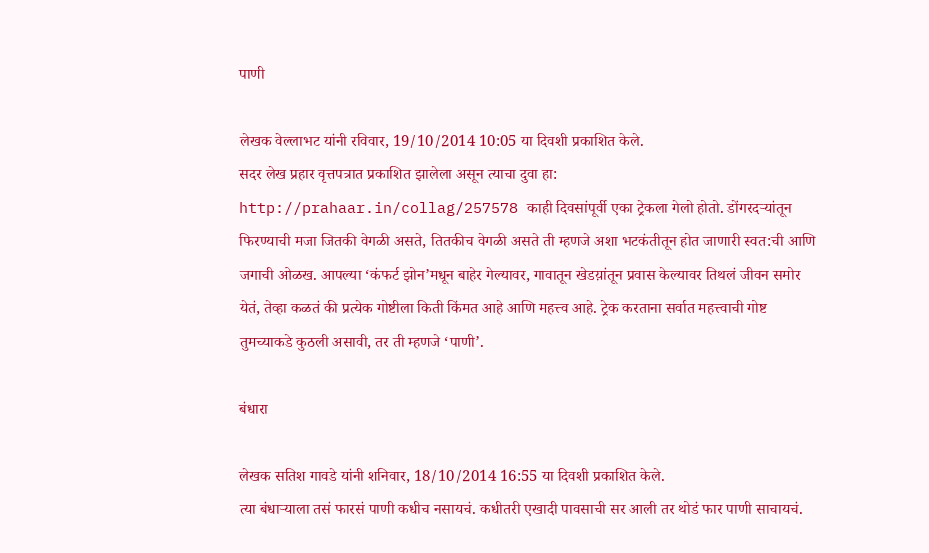पाणी

लेखक वेल्लाभट यांनी रविवार, 19/10/2014 10:05 या दिवशी प्रकाशित केले.
सदर लेख प्रहार वृत्तपत्रात प्रकाशित झालेला असून त्याचा दुवा हा: http://prahaar.in/collag/257578 काही दिवसांपूर्वी एका ट्रेकला गेलो होतो. डोंगरदऱ्यांतून फिरण्याची मजा जितकी वेगळी असते, तितकीच वेगळी असते ती म्हणजे अशा भटकंतीतून होत जाणारी स्वत:ची आणि जगाची ओळख. आपल्या ‘कंफर्ट झोन’मधून बाहेर गेल्यावर, गावातून खेडय़ांतून प्रवास केल्यावर तिथलं जीवन समोर येतं, तेव्हा कळतं की प्रत्येक गोष्टीला किती किंमत आहे आणि महत्त्व आहे. ट्रेक करताना सर्वात महत्त्वाची गोष्ट तुमच्याकडे कुठली असावी, तर ती म्हणजे ‘पाणी’.

बंधारा

लेखक सतिश गावडे यांनी शनिवार, 18/10/2014 16:55 या दिवशी प्रकाशित केले.
त्या बंधार्‍याला तसं फारसं पाणी कधीच नसायचं. कधीतरी एखादी पावसाची सर आली तर थोडं फार पाणी साचायचं.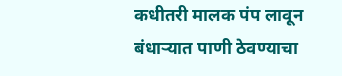कधीतरी मालक पंप लावून बंधार्‍यात पाणी ठेवण्याचा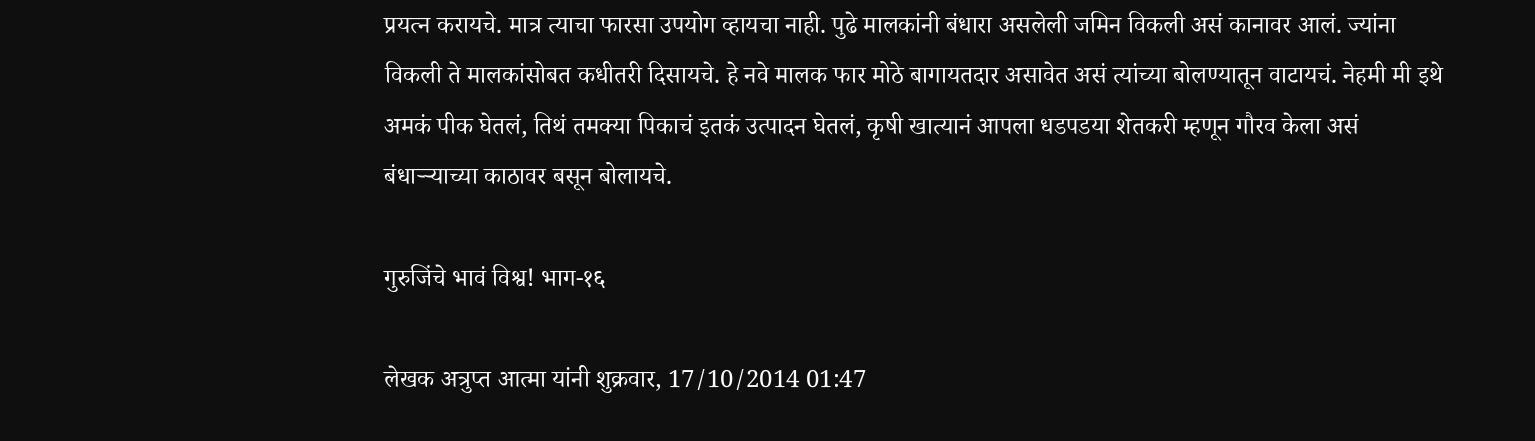प्रयत्न करायचे. मात्र त्याचा फारसा उपयोग व्हायचा नाही. पुढे मालकांनी बंधारा असलेली जमिन विकली असं कानावर आलं. ज्यांना विकली ते मालकांसोबत कधीतरी दिसायचे. हे नवे मालक फार मोठे बागायतदार असावेत असं त्यांच्या बोलण्यातून वाटायचं. नेहमी मी इथे अमकं पीक घेतलं, तिथं तमक्या पिकाचं इतकं उत्पादन घेतलं, कृषी खात्यानं आपला धडपडया शेतकरी म्हणून गौरव केला असं बंधार्‍र्‍याच्या काठावर बसून बोलायचे.

गुरुजिंचे भावं विश्व! भाग-१६

लेखक अत्रुप्त आत्मा यांनी शुक्रवार, 17/10/2014 01:47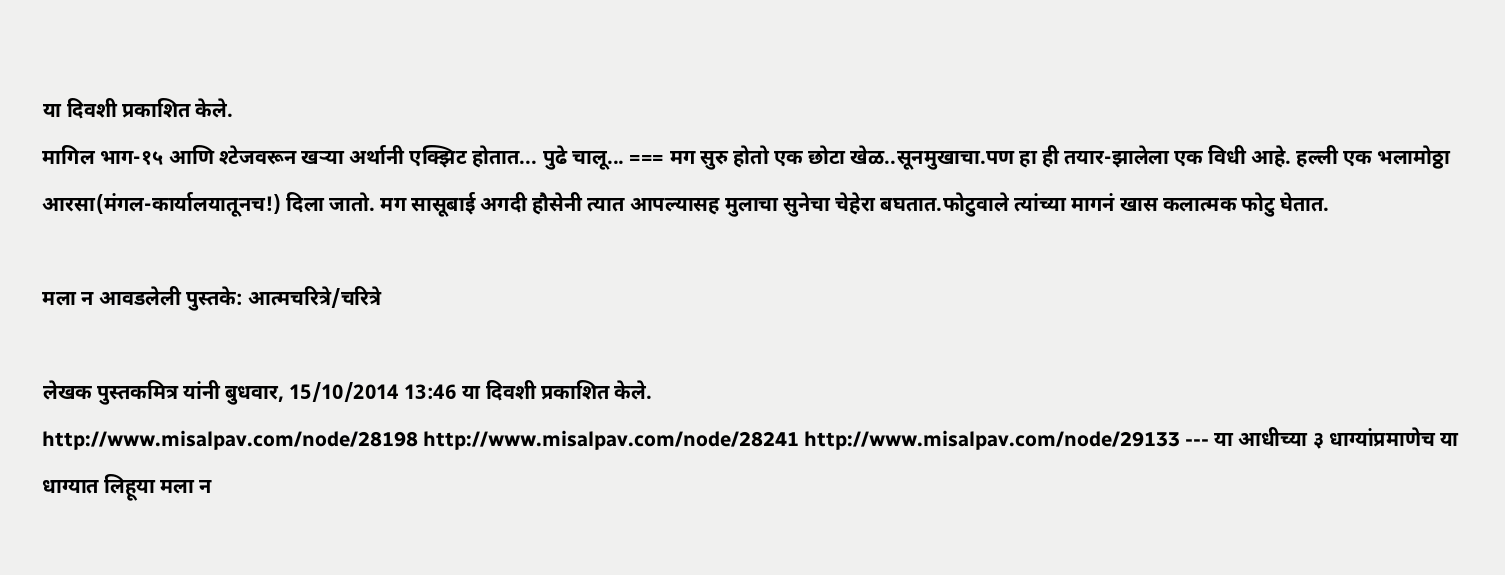या दिवशी प्रकाशित केले.
मागिल भाग-१५ आणि श्टेजवरून खर्‍या अर्थानी एक्झिट होतात... पुढे चालू... === मग सुरु होतो एक छोटा खेळ..सूनमुखाचा.पण हा ही तयार-झालेला एक विधी आहे. हल्ली एक भलामोठ्ठा आरसा(मंगल-कार्यालयातूनच!) दिला जातो. मग सासूबाई अगदी हौसेनी त्यात आपल्यासह मुलाचा सुनेचा चेहेरा बघतात.फोटुवाले त्यांच्या मागनं खास कलात्मक फोटु घेतात.

मला न आवडलेली पुस्तके: आत्मचरित्रे/चरित्रे

लेखक पुस्तकमित्र यांनी बुधवार, 15/10/2014 13:46 या दिवशी प्रकाशित केले.
http://www.misalpav.com/node/28198 http://www.misalpav.com/node/28241 http://www.misalpav.com/node/29133 --- या आधीच्या ३ धाग्यांप्रमाणेच या धाग्यात लिहूया मला न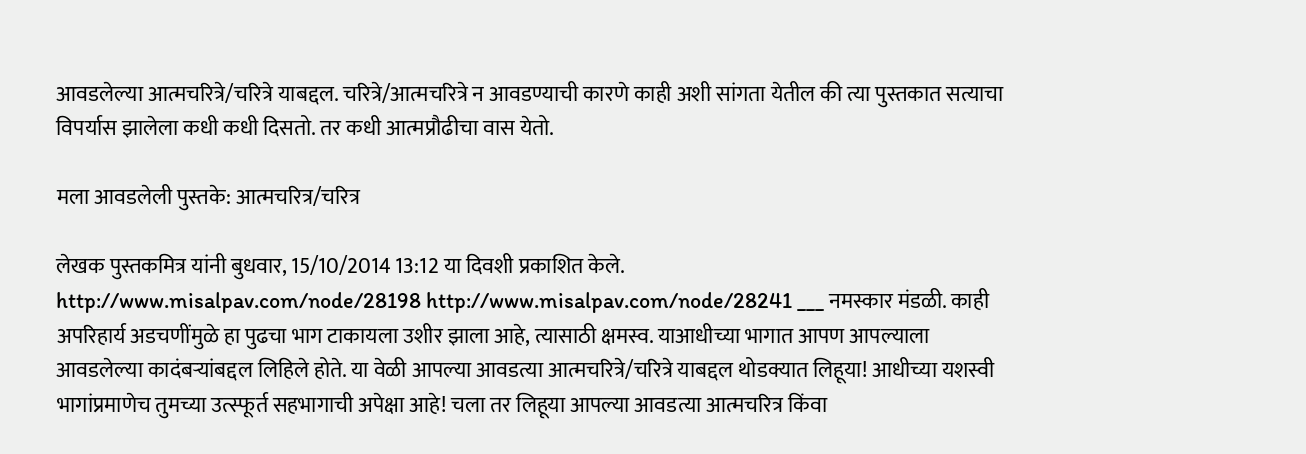आवडलेल्या आत्मचरित्रे/चरित्रे याबद्दल. चरित्रे/आत्मचरित्रे न आवडण्याची कारणे काही अशी सांगता येतील की त्या पुस्तकात सत्याचा विपर्यास झालेला कधी कधी दिसतो. तर कधी आत्मप्रौढीचा वास येतो.

मला आवडलेली पुस्तके: आत्मचरित्र/चरित्र

लेखक पुस्तकमित्र यांनी बुधवार, 15/10/2014 13:12 या दिवशी प्रकाशित केले.
http://www.misalpav.com/node/28198 http://www.misalpav.com/node/28241 ___ नमस्कार मंडळी. काही अपरिहार्य अडचणींमुळे हा पुढचा भाग टाकायला उशीर झाला आहे, त्यासाठी क्षमस्व. याआधीच्या भागात आपण आपल्याला आवडलेल्या कादंबर्‍यांबद्दल लिहिले होते. या वेळी आपल्या आवडत्या आत्मचरित्रे/चरित्रे याबद्दल थोडक्यात लिहूया! आधीच्या यशस्वी भागांप्रमाणेच तुमच्या उत्स्फूर्त सहभागाची अपेक्षा आहे! चला तर लिहूया आपल्या आवडत्या आत्मचरित्र किंवा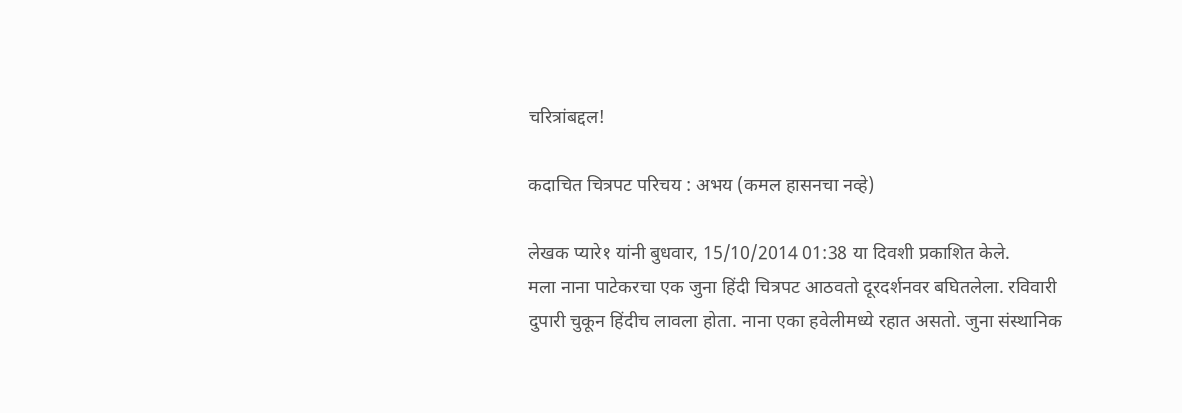चरित्रांबद्दल!

कदाचित चित्रपट परिचय : अभय (कमल हासनचा नव्हे)

लेखक प्यारे१ यांनी बुधवार, 15/10/2014 01:38 या दिवशी प्रकाशित केले.
मला नाना पाटेकरचा एक जुना हिंदी चित्रपट आठवतो दूरदर्शनवर बघितलेला. रविवारी दुपारी चुकून हिंदीच लावला होता. नाना एका हवेलीमध्ये रहात असतो. जुना संस्थानिक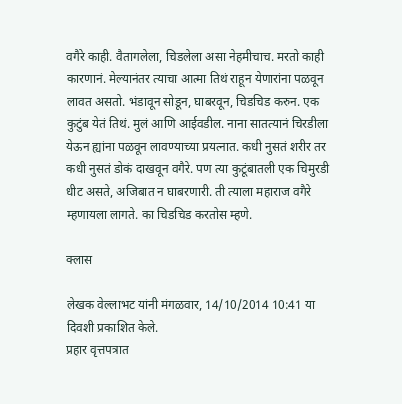वगैरे काही. वैतागलेला, चिडलेला असा नेहमीचाच. मरतो काही कारणानं. मेल्यानंतर त्याचा आत्मा तिथं राहून येणारांना पळवून लावत असतो. भंडावून सोडून, घाबरवून, चिडचिड करुन. एक कुटुंब येतं तिथं. मुलं आणि आईवडील. नाना सातत्यानं चिरडीला येऊन ह्यांना पळवून लावण्याच्या प्रयत्नात. कधी नुसतं शरीर तर कधी नुसतं डोकं दाखवून वगैरे. पण त्या कुटूंबातली एक चिमुरडी धीट असते, अजिबात न घाबरणारी. ती त्याला महाराज वगैरे म्हणायला लागते. का चिडचिड करतोस म्हणे.

क्लास

लेखक वेल्लाभट यांनी मंगळवार, 14/10/2014 10:41 या दिवशी प्रकाशित केले.
प्रहार वृत्तपत्रात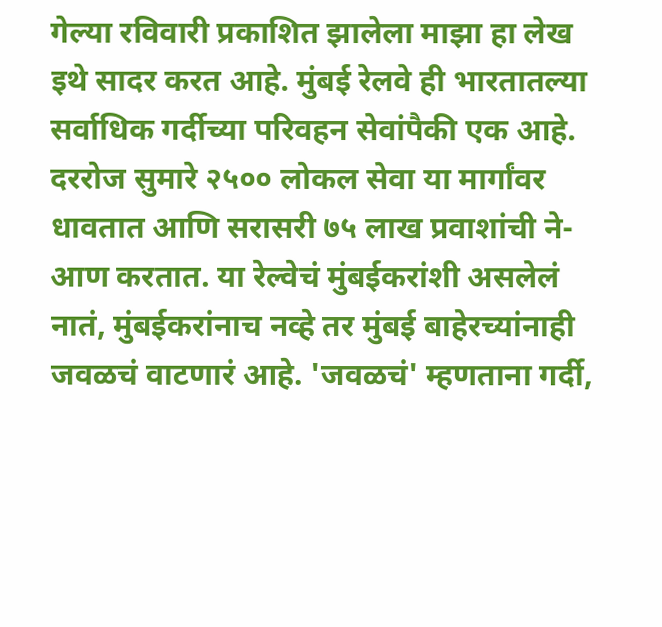गेल्या रविवारी प्रकाशित झालेला माझा हा लेख इथे सादर करत आहे. मुंबई रेलवे ही भारतातल्या सर्वाधिक गर्दीच्या परिवहन सेवांपैकी एक आहे. दररोज सुमारे २५०० लोकल सेवा या मार्गांवर धावतात आणि सरासरी ७५ लाख प्रवाशांची ने-आण करतात. या रेल्वेचं मुंबईकरांशी असलेलं नातं, मुंबईकरांनाच नव्हे तर मुंबई बाहेरच्यांनाही जवळचं वाटणारं आहे. 'जवळचं' म्हणताना गर्दी,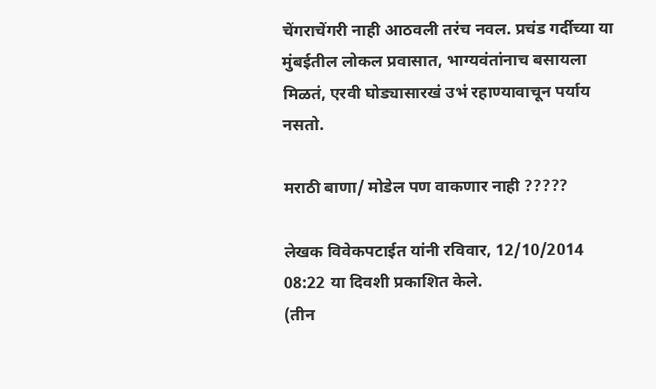चेंगराचेंगरी नाही आठवली तरंच नवल. प्रचंड गर्दीच्या या मुंबईतील लोकल प्रवासात, भाग्यवंतांनाच बसायला मिळतं, एरवी घोड्यासारखं उभं रहाण्यावाचून पर्याय नसतो.

मराठी बाणा/ मोडेल पण वाकणार नाही ?????

लेखक विवेकपटाईत यांनी रविवार, 12/10/2014 08:22 या दिवशी प्रकाशित केले.
(तीन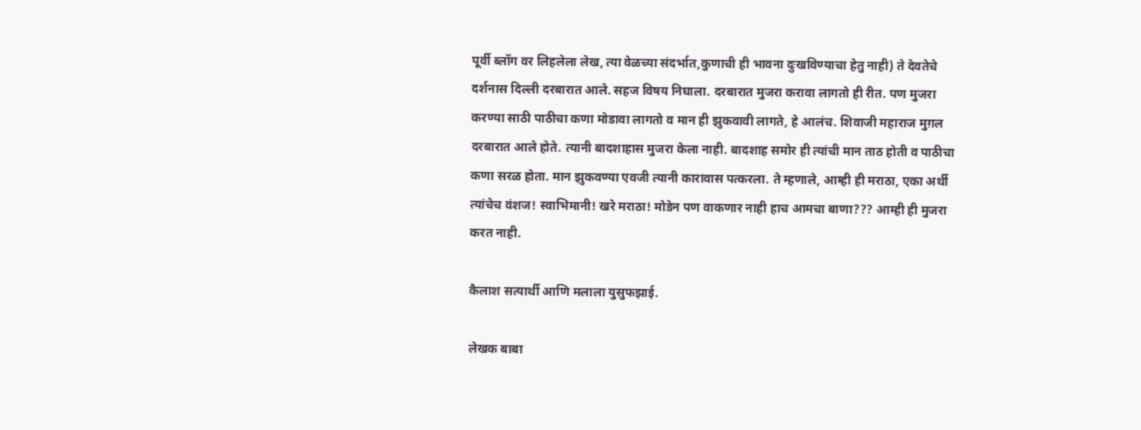पूर्वी ब्लॉग वर लिहलेला लेख, त्या वेळच्या संदर्भात,कुणाची ही भावना दुःखविण्याचा हेतु नाही) ते देवतेचे दर्शनास दिल्ली दरबारात आले. सहज विषय निघाला. दरबारात मुजरा करावा लागतो ही रीत. पण मुजरा करण्या साठी पाठीचा कणा मोडावा लागतो व मान ही झुकवावी लागते, हे आलंच. शिवाजी महाराज मुग़ल दरबारात आले होते. त्यानी बादशाहास मुजरा केला नाही. बादशाह समोर ही त्यांची मान ताठ होती व पाठीचा कणा सरळ होता. मान झुकवण्या एवजी त्यानी कारावास पत्करला. ते म्हणाले, आम्ही ही मराठा, एका अर्थी त्यांचेच वंशज! स्वाभिमानी! खरे मराठा! मोडेन पण वाकणार नाही हाच आमचा बाणा??? आम्ही ही मुजरा करत नाही.

कैलाश सत्यार्थी आणि मलाला युसुफझाई.

लेखक बाबा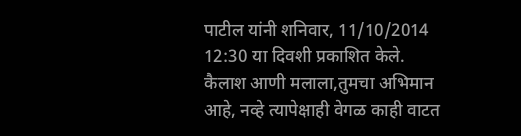पाटील यांनी शनिवार, 11/10/2014 12:30 या दिवशी प्रकाशित केले.
कैलाश आणी मलाला,तुमचा अभिमान आहे, नव्हे त्यापेक्षाही वेगळ काही वाटत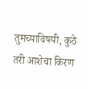तुमच्याविषयी, कुठे तरी आशेचा किरण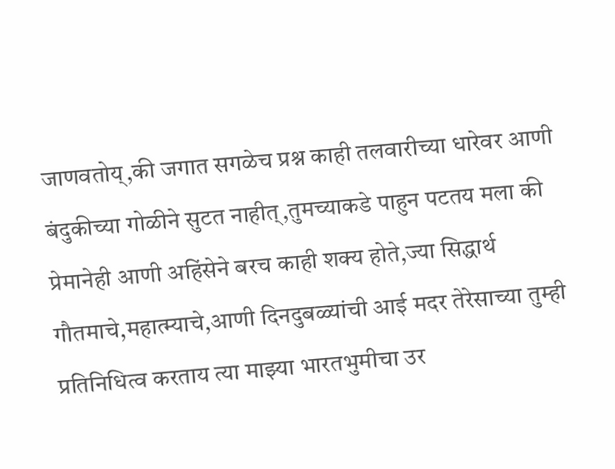जाणवतोय्,की जगात सगळेच प्रश्न काही तलवारीच्या धारेवर आणी बंदुकीच्या गोळीने सुटत नाहीत्,तुमच्याकडे पाहुन पटतय मला की प्रेमानेही आणी अहिंसेने बरच काही शक्य होते,ज्या सिद्धार्थ गौतमाचे,महात्म्याचे,आणी दिनदुबळ्यांची आई मदर तेरेसाच्या तुम्ही प्रतिनिधित्व करताय त्या माझ्या भारतभुमीचा उर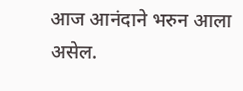आज आनंदाने भरुन आला असेल.